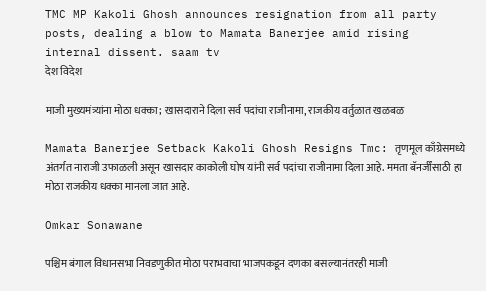TMC MP Kakoli Ghosh announces resignation from all party posts, dealing a blow to Mamata Banerjee amid rising internal dissent. saam tv
देश विदेश

माजी मुख्यमंत्र्यांना मोठा धक्का; खासदाराने दिला सर्व पदांचा राजीनामा, राजकीय वर्तुळात खळबळ

Mamata Banerjee Setback Kakoli Ghosh Resigns Tmc: तृणमूल काँग्रेसमध्ये अंतर्गत नाराजी उफाळली असून खासदार काकोली घोष यांनी सर्व पदांचा राजीनामा दिला आहे. ममता बॅनर्जींसाठी हा मोठा राजकीय धक्का मानला जात आहे.

Omkar Sonawane

पश्चिम बंगाल विधानसभा निवडणुकीत मोठा पराभवाचा भाजपकडून दणका बसल्यानंतरही माजी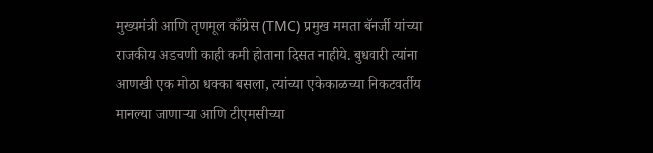मुख्यमंत्री आणि तृणमूल काँग्रेस (TMC) प्रमुख ममता बॅनर्जी यांच्या राजकीय अडचणी काही कमी होताना दिसत नाहीये. बुधवारी त्यांना आणखी एक मोठा धक्का बसला, त्यांच्या एकेकाळच्या निकटवर्तीय मानल्या जाणाऱ्या आणि टीएमसीच्या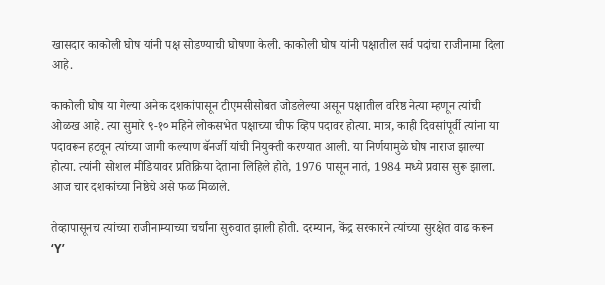खासदार काकोली घोष यांनी पक्ष सोडण्याची घोषणा केली. काकोली घोष यांनी पक्षातील सर्व पदांचा राजीनामा दिला आहे.

काकोली घोष या गेल्या अनेक दशकांपासून टीएमसीसोबत जोडलेल्या असून पक्षातील वरिष्ठ नेत्या म्हणून त्यांची ओळख आहे. त्या सुमारे ९-१० महिने लोकसभेत पक्षाच्या चीफ व्हिप पदावर होत्या. मात्र, काही दिवसांपूर्वी त्यांना या पदावरून हटवून त्यांच्या जागी कल्याण बॅनर्जी यांची नियुक्ती करण्यात आली. या निर्णयामुळे घोष नाराज झाल्या होत्या. त्यांनी सोशल मीडियावर प्रतिक्रिया देताना लिहिले होते, 1976 पासून नातं, 1984 मध्ये प्रवास सुरू झाला. आज चार दशकांच्या निष्ठेचे असे फळ मिळाले.

तेव्हापासूनच त्यांच्या राजीनाम्याच्या चर्चांना सुरुवात झाली होती. दरम्यान, केंद्र सरकारने त्यांच्या सुरक्षेत वाढ करून ‘Y’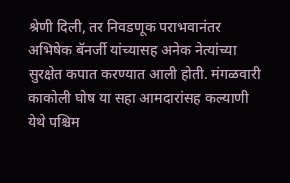श्रेणी दिली, तर निवडणूक पराभवानंतर अभिषेक बॅनर्जी यांच्यासह अनेक नेत्यांच्या सुरक्षेत कपात करण्यात आली होती. मंगळवारी काकोली घोष या सहा आमदारांसह कल्याणी येथे पश्चिम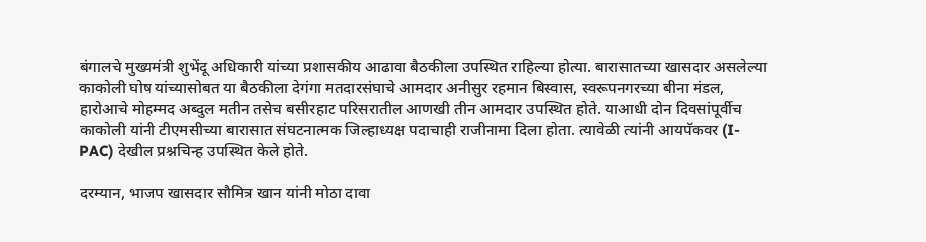बंगालचे मुख्यमंत्री शुभेंदू अधिकारी यांच्या प्रशासकीय आढावा बैठकीला उपस्थित राहिल्या होत्या. बारासातच्या खासदार असलेल्या काकोली घोष यांच्यासोबत या बैठकीला देगंगा मतदारसंघाचे आमदार अनीसुर रहमान बिस्वास, स्वरूपनगरच्या बीना मंडल, हारोआचे मोहम्मद अब्दुल मतीन तसेच बसीरहाट परिसरातील आणखी तीन आमदार उपस्थित होते. याआधी दोन दिवसांपूर्वीच काकोली यांनी टीएमसीच्या बारासात संघटनात्मक जिल्हाध्यक्ष पदाचाही राजीनामा दिला होता. त्यावेळी त्यांनी आयपॅकवर (I-PAC) देखील प्रश्नचिन्ह उपस्थित केले होते.

दरम्यान, भाजप खासदार सौमित्र खान यांनी मोठा दावा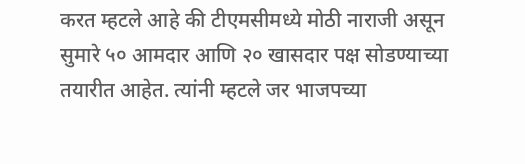करत म्हटले आहे की टीएमसीमध्ये मोठी नाराजी असून सुमारे ५० आमदार आणि २० खासदार पक्ष सोडण्याच्या तयारीत आहेत. त्यांनी म्हटले जर भाजपच्या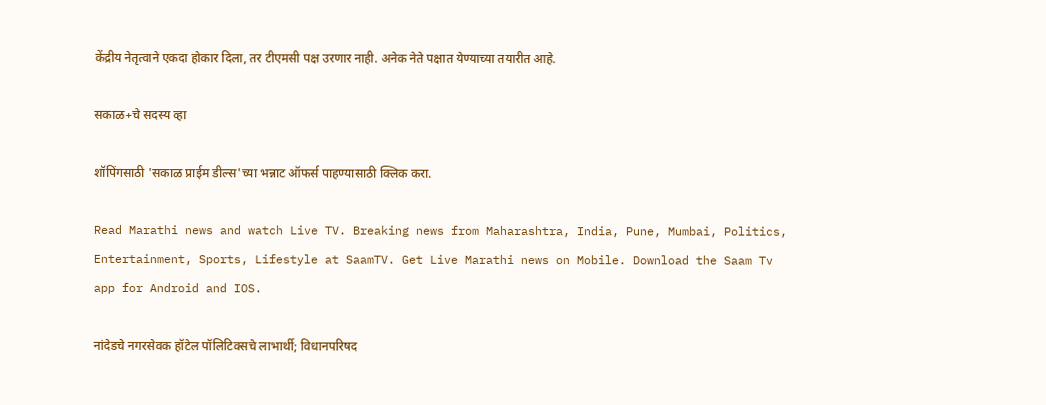केंद्रीय नेतृत्वाने एकदा होकार दिला, तर टीएमसी पक्ष उरणार नाही. अनेक नेते पक्षात येण्याच्या तयारीत आहे.

सकाळ+चे सदस्य व्हा

शॉपिंगसाठी 'सकाळ प्राईम डील्स'च्या भन्नाट ऑफर्स पाहण्यासाठी क्लिक करा.

Read Marathi news and watch Live TV. Breaking news from Maharashtra, India, Pune, Mumbai, Politics, Entertainment, Sports, Lifestyle at SaamTV. Get Live Marathi news on Mobile. Download the Saam Tv app for Android and IOS.

नांदेडचे नगरसेवक हॉटेल पॉलिटिक्सचे लाभार्थी; विधानपरिषद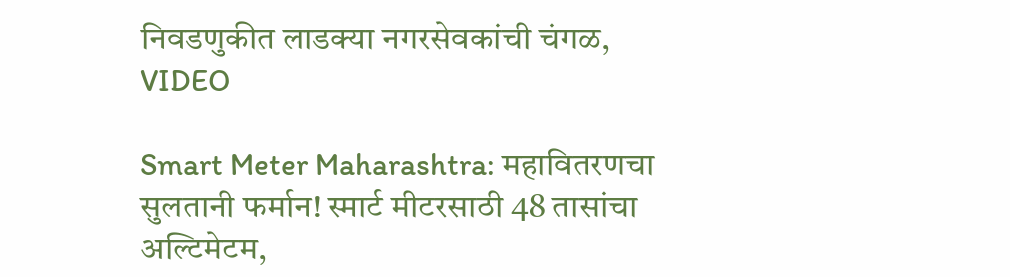निवडणुकीत लाडक्या नगरसेवकांची चंगळ, VIDEO

Smart Meter Maharashtra: महावितरणचा सुलतानी फर्मान! स्मार्ट मीटरसाठी 48 तासांचा अल्टिमेटम,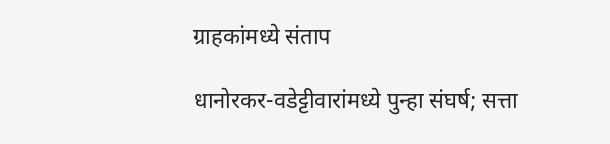ग्राहकांमध्ये संताप

धानोरकर-वडेट्टीवारांमध्ये पुन्हा संघर्ष; सत्ता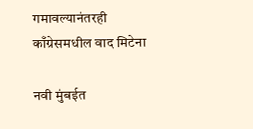गमावल्यानंतरही काँग्रेसमधील वाद मिटेना

नवी मुंबईत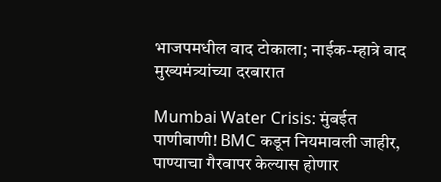भाजपमधील वाद टोकाला; नाईक-म्हात्रे वाद मुख्यमंत्र्यांच्या दरबारात

Mumbai Water Crisis: मुंबईत पाणीबाणी! BMC कडून नियमावली जाहीर, पाण्याचा गैरवापर केल्यास होणार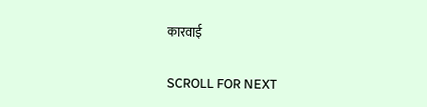कारवाई

SCROLL FOR NEXT